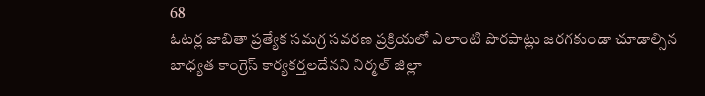68
ఓటర్ల జాబితా ప్రత్యేక సమగ్ర సవరణ ప్రక్రియలో ఎలాంటి పొరపాట్లు జరగకుండా చూడాల్సిన బాధ్యత కాంగ్రెస్ కార్యకర్తలదేనని నిర్మల్ జిల్లా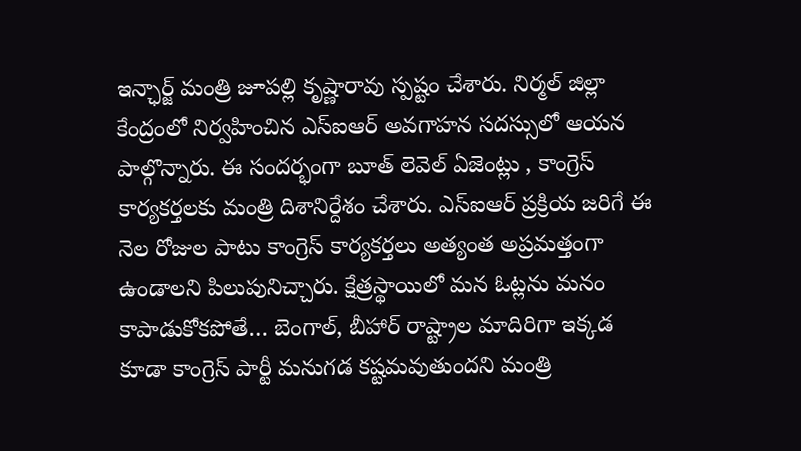ఇన్ఛార్జ్ మంత్రి జూపల్లి కృష్ణారావు స్పష్టం చేశారు. నిర్మల్ జిల్లా కేంద్రంలో నిర్వహించిన ఎస్ఐఆర్ అవగాహన సదస్సులో ఆయన పాల్గొన్నారు. ఈ సందర్భంగా బూత్ లెవెల్ ఏజెంట్లు , కాంగ్రెస్ కార్యకర్తలకు మంత్రి దిశానిర్దేశం చేశారు. ఎస్ఐఆర్ ప్రక్రియ జరిగే ఈ నెల రోజుల పాటు కాంగ్రెస్ కార్యకర్తలు అత్యంత అప్రమత్తంగా ఉండాలని పిలుపునిచ్చారు. క్షేత్రస్థాయిలో మన ఓట్లను మనం కాపాడుకోకపోతే… బెంగాల్, బీహార్ రాష్ట్రాల మాదిరిగా ఇక్కడ కూడా కాంగ్రెస్ పార్టీ మనుగడ కష్టమవుతుందని మంత్రి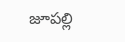జూపల్లి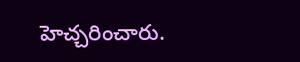హెచ్చరించారు.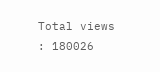Total views : 180026